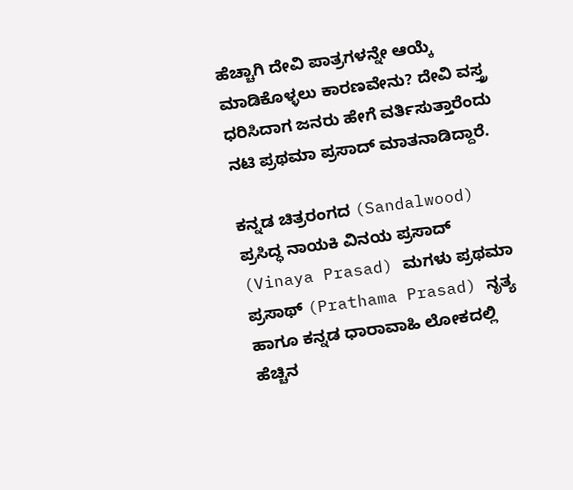ಹೆಚ್ಚಾಗಿ ದೇವಿ ಪಾತ್ರಗಳನ್ನೇ ಆಯ್ಕೆ ಮಾಡಿಕೊಳ್ಳಲು ಕಾರಣವೇನು? ದೇವಿ ವಸ್ತ್ರ ಧರಿಸಿದಾಗ ಜನರು ಹೇಗೆ ವರ್ತಿಸುತ್ತಾರೆಂದು ನಟಿ ಪ್ರಥಮಾ ಪ್ರಸಾದ್ ಮಾತನಾಡಿದ್ದಾರೆ.

ಕನ್ನಡ ಚಿತ್ರರಂಗದ (Sandalwood) ಪ್ರಸಿದ್ಧ ನಾಯಕಿ ವಿನಯ ಪ್ರಸಾದ್ (Vinaya Prasad) ಮಗಳು ಪ್ರಥಮಾ ಪ್ರಸಾಥ್ (Prathama Prasad) ನೃತ್ಯ ಹಾಗೂ ಕನ್ನಡ ಧಾರಾವಾಹಿ ಲೋಕದಲ್ಲಿ ಹೆಚ್ಚಿನ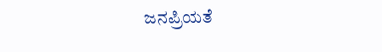ಜನಪ್ರಿಯತೆ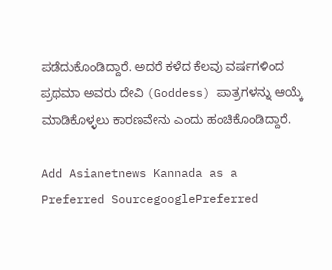ಪಡೆದುಕೊಂಡಿದ್ದಾರೆ. ಅದರೆ ಕಳೆದ ಕೆಲವು ವರ್ಷಗಳಿಂದ ಪ್ರಥಮಾ ಅವರು ದೇವಿ (Goddess) ಪಾತ್ರಗಳನ್ನು ಆಯ್ಕೆ ಮಾಡಿಕೊಳ್ಳಲು ಕಾರಣವೇನು ಎಂದು ಹಂಚಿಕೊಂಡಿದ್ದಾರೆ.

Add Asianetnews Kannada as a Preferred SourcegooglePreferred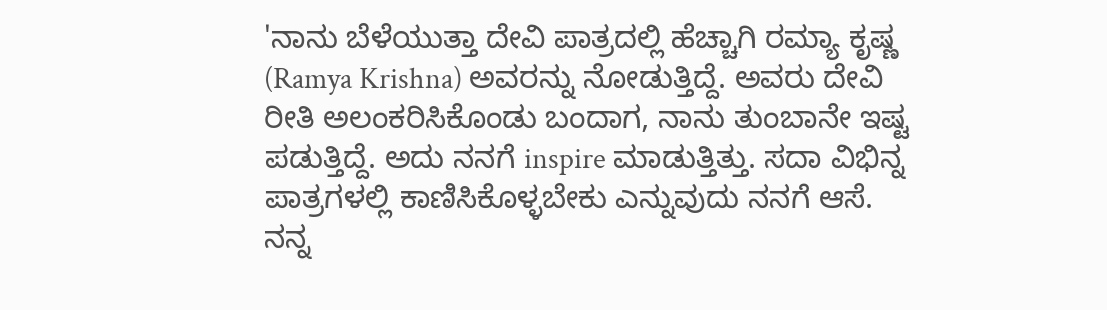'ನಾನು ಬೆಳೆಯುತ್ತಾ ದೇವಿ ಪಾತ್ರದಲ್ಲಿ ಹೆಚ್ಚಾಗಿ ರಮ್ಯಾ ಕೃಷ್ಣ (Ramya Krishna) ಅವರನ್ನು ನೋಡುತ್ತಿದ್ದೆ. ಅವರು ದೇವಿ ರೀತಿ ಅಲಂಕರಿಸಿಕೊಂಡು ಬಂದಾಗ, ನಾನು ತುಂಬಾನೇ ಇಷ್ಟ ಪಡುತ್ತಿದ್ದೆ. ಅದು ನನಗೆ inspire ಮಾಡುತ್ತಿತ್ತು. ಸದಾ ವಿಭಿನ್ನ ಪಾತ್ರಗಳಲ್ಲಿ ಕಾಣಿಸಿಕೊಳ್ಳಬೇಕು ಎನ್ನುವುದು ನನಗೆ ಆಸೆ. ನನ್ನ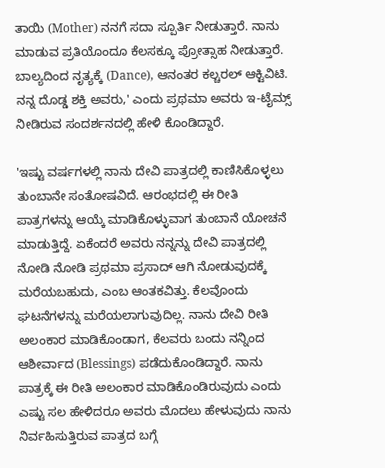ತಾಯಿ (Mother) ನನಗೆ ಸದಾ ಸ್ಪೂರ್ತಿ ನೀಡುತ್ತಾರೆ. ನಾನು ಮಾಡುವ ಪ್ರತಿಯೊಂದೂ ಕೆಲಸಕ್ಕೂ ಪ್ರೋತ್ಸಾಹ ನೀಡುತ್ತಾರೆ. ಬಾಲ್ಯದಿಂದ ನೃತ್ಯಕ್ಕೆ (Dance), ಆನಂತರ ಕಲ್ಚರಲ್‌ ಆಕ್ಟಿವಿಟಿ. ನನ್ನ ದೊಡ್ಡ ಶಕ್ತಿ ಅವರು,' ಎಂದು ಪ್ರಥಮಾ ಅವರು ಇ-ಟೈಮ್ಸ್‌ ನೀಡಿರುವ ಸಂದರ್ಶನದಲ್ಲಿ ಹೇಳಿ ಕೊಂಡಿದ್ದಾರೆ.

'ಇಷ್ಟು ವರ್ಷಗಳಲ್ಲಿ ನಾನು ದೇವಿ ಪಾತ್ರದಲ್ಲಿ ಕಾಣಿಸಿಕೊಳ್ಳಲು ತುಂಬಾನೇ ಸಂತೋಷವಿದೆ. ಆರಂಭದಲ್ಲಿ ಈ ರೀತಿ ಪಾತ್ರಗಳನ್ನು ಆಯ್ಕೆ ಮಾಡಿಕೊಳ್ಳುವಾಗ ತುಂಬಾನೆ ಯೋಚನೆ ಮಾಡುತ್ತಿದ್ದೆ. ಏಕೆಂದರೆ ಅವರು ನನ್ನನ್ನು ದೇವಿ ಪಾತ್ರದಲ್ಲಿ ನೋಡಿ ನೋಡಿ ಪ್ರಥಮಾ ಪ್ರಸಾದ್ ಆಗಿ ನೋಡುವುದಕ್ಕೆ ಮರೆಯಬಹುದು, ಎಂಬ ಆಂತಕವಿತ್ತು. ಕೆಲವೊಂದು ಘಟನೆಗಳನ್ನು ಮರೆಯಲಾಗುವುದಿಲ್ಲ. ನಾನು ದೇವಿ ರೀತಿ ಅಲಂಕಾರ ಮಾಡಿಕೊಂಡಾಗ, ಕೆಲವರು ಬಂದು ನನ್ನಿಂದ ಆಶೀರ್ವಾದ (Blessings) ಪಡೆದುಕೊಂಡಿದ್ದಾರೆ. ನಾನು ಪಾತ್ರಕ್ಕೆ ಈ ರೀತಿ ಅಲಂಕಾರ ಮಾಡಿಕೊಂಡಿರುವುದು ಎಂದು ಎಷ್ಟು ಸಲ ಹೇಳಿದರೂ ಅವರು ಮೊದಲು ಹೇಳುವುದು ನಾನು ನಿರ್ವಹಿಸುತ್ತಿರುವ ಪಾತ್ರದ ಬಗ್ಗೆ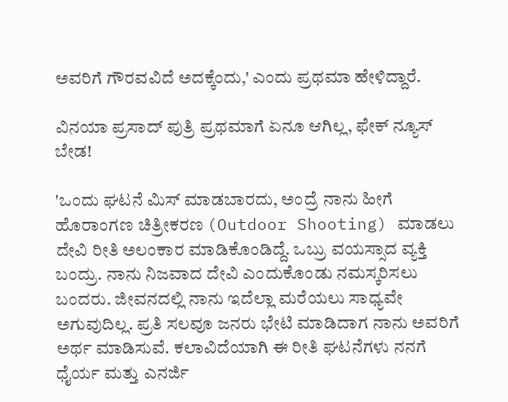ಅವರಿಗೆ ಗೌರವವಿದೆ ಅದಕ್ಕೆಂದು,' ಎಂದು ಪ್ರಥಮಾ ಹೇಳಿದ್ದಾರೆ.

ವಿನಯಾ ಪ್ರಸಾದ್ ಪುತ್ರಿ ಪ್ರಥಮಾಗೆ ಏನೂ ಆಗಿಲ್ಲ, ಫೇಕ್ ನ್ಯೂಸ್‌ ಬೇಡ!

'ಒಂದು ಘಟನೆ ಮಿಸ್ ಮಾಡಬಾರದು, ಅಂದ್ರೆ ನಾನು ಹೀಗೆ ಹೊರಾಂಗಣ ಚಿತ್ರೀಕರಣ (Outdoor Shooting) ಮಾಡಲು ದೇವಿ ರೀತಿ ಅಲಂಕಾರ ಮಾಡಿಕೊಂಡಿದ್ದೆ. ಒಬ್ರು ವಯಸ್ಸಾದ ವ್ಯಕ್ತಿ ಬಂದ್ರು. ನಾನು ನಿಜವಾದ ದೇವಿ ಎಂದುಕೊಂಡು ನಮಸ್ಕರಿಸಲು ಬಂದರು. ಜೀವನದಲ್ಲಿ ನಾನು ಇದೆಲ್ಲಾ ಮರೆಯಲು ಸಾಧ್ಯವೇ ಅಗುವುದಿಲ್ಲ. ಪ್ರತಿ ಸಲವೂ ಜನರು ಭೇಟಿ ಮಾಡಿದಾಗ ನಾನು ಅವರಿಗೆ ಅರ್ಥ ಮಾಡಿಸುವೆ. ಕಲಾವಿದೆಯಾಗಿ ಈ ರೀತಿ ಘಟನೆಗಳು ನನಗೆ ಧೈರ್ಯ ಮತ್ತು ಎನರ್ಜಿ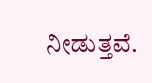ನೀಡುತ್ತವೆ.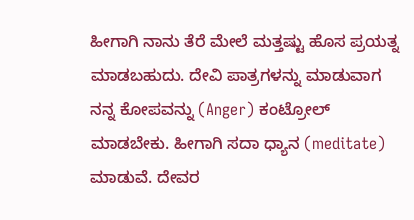ಹೀಗಾಗಿ ನಾನು ತೆರೆ ಮೇಲೆ ಮತ್ತಷ್ಟು ಹೊಸ ಪ್ರಯತ್ನ ಮಾಡಬಹುದು. ದೇವಿ ಪಾತ್ರಗಳನ್ನು ಮಾಡುವಾಗ ನನ್ನ ಕೋಪವನ್ನು (Anger) ಕಂಟ್ರೋಲ್ ಮಾಡಬೇಕು. ಹೀಗಾಗಿ ಸದಾ ಧ್ಯಾನ (meditate) ಮಾಡುವೆ. ದೇವರ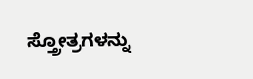ಸ್ತ್ರೋತ್ರಗಳನ್ನು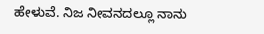ಹೇಳುವೆ. ನಿಜ ನೀವನದಲ್ಲೂ ನಾನು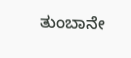ತುಂಬಾನೇ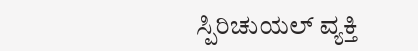ಸ್ಪಿರಿಚುಯಲ್ ವ್ಯಕ್ತಿ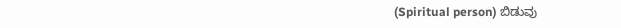(Spiritual person) ಬಿಡುವು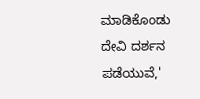ಮಾಡಿಕೊಂಡು ದೇವಿ ದರ್ಶನ ಪಡೆಯುವೆ,'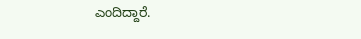ಎಂದಿದ್ದಾರೆ.